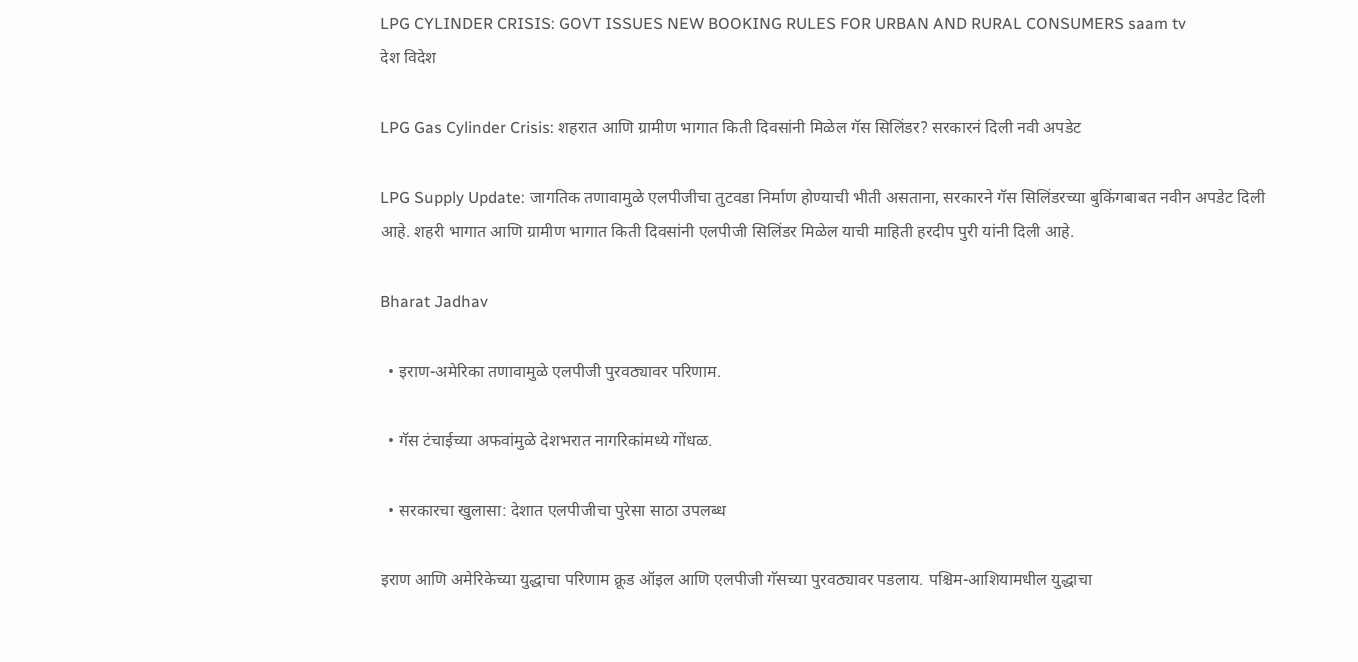LPG CYLINDER CRISIS: GOVT ISSUES NEW BOOKING RULES FOR URBAN AND RURAL CONSUMERS saam tv
देश विदेश

LPG Gas Cylinder Crisis: शहरात आणि ग्रामीण भागात किती दिवसांनी मिळेल गॅस सिलिंडर? सरकारनं दिली नवी अपडेट

LPG Supply Update: जागतिक तणावामुळे एलपीजीचा तुटवडा निर्माण होण्याची भीती असताना, सरकारने गॅस सिलिंडरच्या बुकिंगबाबत नवीन अपडेट दिली आहे. शहरी भागात आणि ग्रामीण भागात किती दिवसांनी एलपीजी सिलिंडर मिळेल याची माहिती हरदीप पुरी यांनी दिली आहे.

Bharat Jadhav

  • इराण-अमेरिका तणावामुळे एलपीजी पुरवठ्यावर परिणाम.

  • गॅस टंचाईच्या अफवांमुळे देशभरात नागरिकांमध्ये गोंधळ.

  • सरकारचा खुलासा: देशात एलपीजीचा पुरेसा साठा उपलब्ध

इराण आणि अमेरिकेच्या युद्धाचा परिणाम क्रूड ऑइल आणि एलपीजी गॅसच्या पुरवठ्यावर पडलाय. पश्चिम-आशियामधील युद्धाचा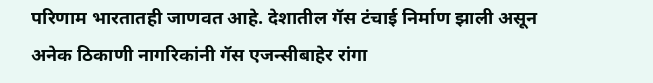परिणाम भारतातही जाणवत आहे. देशातील गॅस टंचाई निर्माण झाली असून अनेक ठिकाणी नागरिकांनी गॅस एजन्सीबाहेर रांगा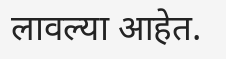लावल्या आहेत.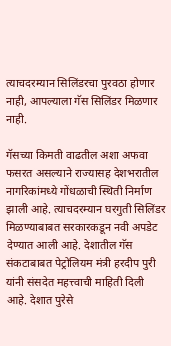त्याचदरम्यान सिलिंडरचा पुरवठा होणार नाही, आपल्याला गॅस सिलिंडर मिळणार नाही.

गॅसच्या किमती वाढतील अशा अफवा फसरत असल्याने राज्यासह देशभरातील नागरिकांमध्ये गोंधळाची स्थिती निर्माण झाली आहे. त्याचदरम्यान घरगुती सिलिंडर मिळण्याबाबत सरकारकडून नवी अपडेट देण्यात आली आहे. देशातील गॅस संकटाबाबत पेट्रोलियम मंत्री हरदीप पुरी यांनी संसदेत महत्त्वाची माहिती दिली आहे. देशात पुरेसे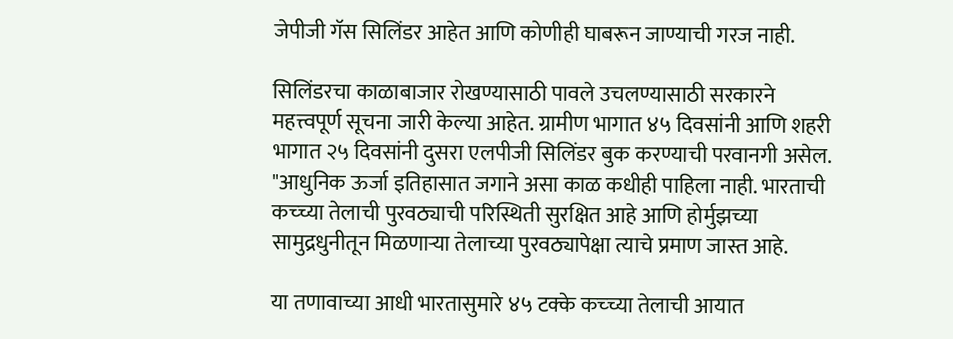जेपीजी गॅस सिलिंडर आहेत आणि कोणीही घाबरून जाण्याची गरज नाही.

सिलिंडरचा काळाबाजार रोखण्यासाठी पावले उचलण्यासाठी सरकारने महत्त्वपूर्ण सूचना जारी केल्या आहेत. ग्रामीण भागात ४५ दिवसांनी आणि शहरी भागात २५ दिवसांनी दुसरा एलपीजी सिलिंडर बुक करण्याची परवानगी असेल. "आधुनिक ऊर्जा इतिहासात जगाने असा काळ कधीही पाहिला नाही. भारताची कच्च्या तेलाची पुरवठ्याची परिस्थिती सुरक्षित आहे आणि होर्मुझच्या सामुद्रधुनीतून मिळणाऱ्या तेलाच्या पुरवठ्यापेक्षा त्याचे प्रमाण जास्त आहे.

या तणावाच्या आधी भारतासुमारे ४५ टक्के कच्च्या तेलाची आयात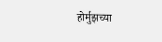होर्मुझच्या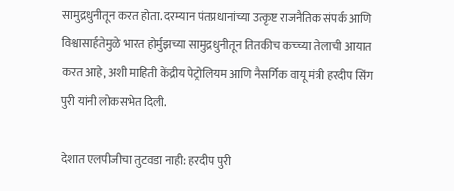सामुद्रधुनीतून करत होता. दरम्यान पंतप्रधानांच्या उत्कृष्ट राजनैतिक संपर्क आणि विश्वासार्हतेमुळे भारत होर्मुझच्या सामुद्रधुनीतून तितकीच कच्च्या तेलाची आयात करत आहे, अशी माहिती केंद्रीय पेट्रोलियम आणि नैसर्गिक वायू मंत्री हरदीप सिंग पुरी यांनी लोकसभेत दिली.

देशात एलपीजीचा तुटवडा नाही: हरदीप पुरी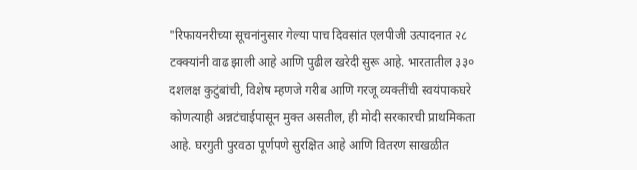"रिफायनरीच्या सूचनांनुसार गेल्या पाच दिवसांत एलपीजी उत्पादनात २८ टक्क्यांनी वाढ झाली आहे आणि पुढील खरेदी सुरू आहे. भारतातील ३३० दशलक्ष कुटुंबांची, विशेष म्हणजे गरीब आणि गरजू व्यक्तींची स्वयंपाकघरे कोणत्याही अन्नटंचाईपासून मुक्त असतील, ही मोदी सरकारची प्राथमिकता आहे. घरगुती पुरवठा पूर्णपणे सुरक्षित आहे आणि वितरण साखळीत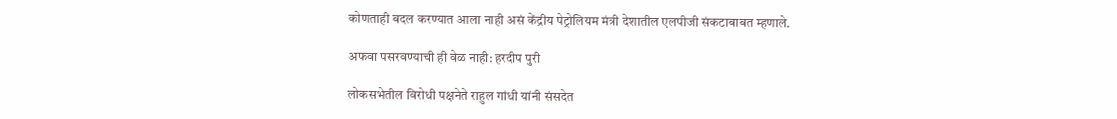कोणताही बदल करण्यात आला नाही असं केंद्रीय पेट्रोलियम मंत्री देशातील एलपीजी संकटाबाबत म्हणाले.

अफवा पसरवण्याची ही वेळ नाही: हरदीप पुरी

लोकसभेतील विरोधी पक्षनेते राहुल गांधी यांनी संसदेत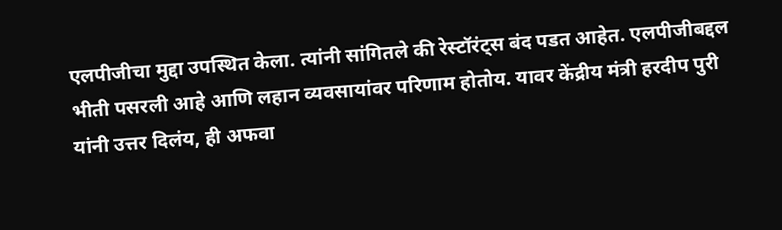एलपीजीचा मुद्दा उपस्थित केला. त्यांनी सांगितले की रेस्टॉरंट्स बंद पडत आहेत. एलपीजीबद्दल भीती पसरली आहे आणि लहान व्यवसायांवर परिणाम होतोय. यावर केंद्रीय मंत्री हरदीप पुरी यांनी उत्तर दिलंय, ही अफवा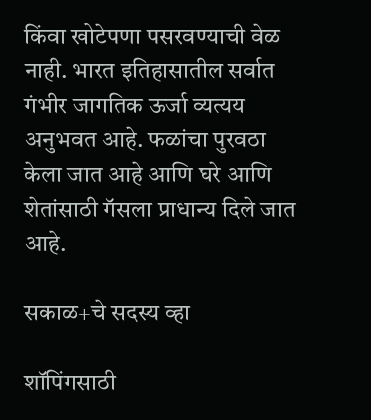किंवा खोटेपणा पसरवण्याची वेळ नाही. भारत इतिहासातील सर्वात गंभीर जागतिक ऊर्जा व्यत्यय अनुभवत आहे. फळांचा पुरवठा केला जात आहे आणि घरे आणि शेतांसाठी गॅसला प्राधान्य दिले जात आहे.

सकाळ+चे सदस्य व्हा

शॉपिंगसाठी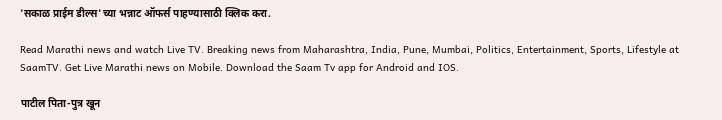'सकाळ प्राईम डील्स'च्या भन्नाट ऑफर्स पाहण्यासाठी क्लिक करा.

Read Marathi news and watch Live TV. Breaking news from Maharashtra, India, Pune, Mumbai, Politics, Entertainment, Sports, Lifestyle at SaamTV. Get Live Marathi news on Mobile. Download the Saam Tv app for Android and IOS.

पाटील पिता-पुत्र खून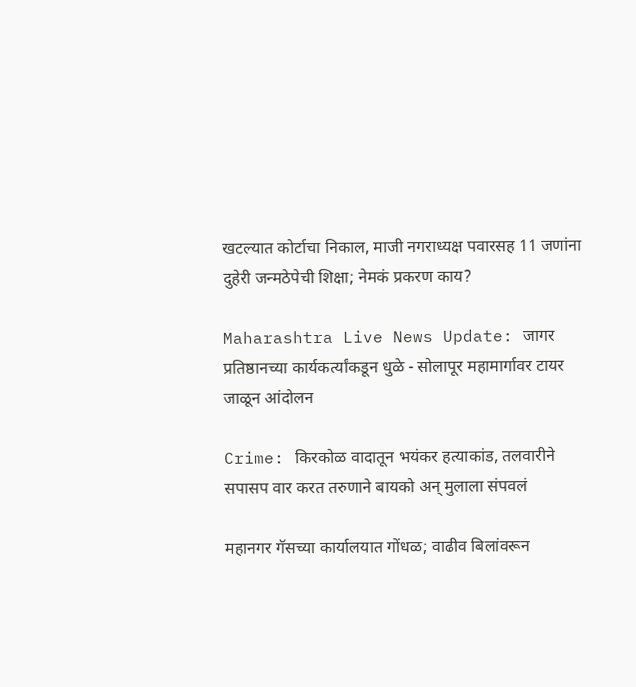खटल्यात कोर्टाचा निकाल, माजी नगराध्यक्ष पवारसह 11 जणांना दुहेरी जन्मठेपेची शिक्षा; नेमकं प्रकरण काय?

Maharashtra Live News Update: जागर प्रतिष्ठानच्या कार्यकर्त्यांकडून धुळे - सोलापूर महामार्गावर टायर जाळून आंदोलन

Crime: किरकोळ वादातून भयंकर हत्याकांड, तलवारीने सपासप वार करत तरुणाने बायको अन् मुलाला संपवलं

महानगर गॅसच्या कार्यालयात गोंधळ; वाढीव बिलांवरून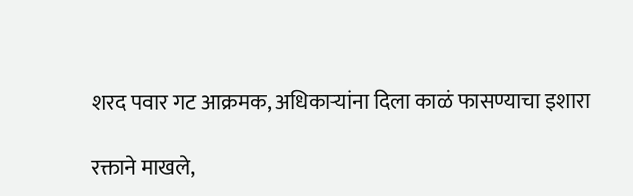शरद पवार गट आक्रमक, अधिकाऱ्यांना दिला काळं फासण्याचा इशारा

रक्ताने माखले,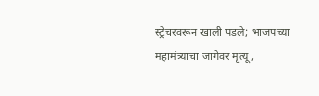स्ट्रेचरवरून खाली पडले; भाजपच्या महामंत्र्याचा जागेवर मृत्यू,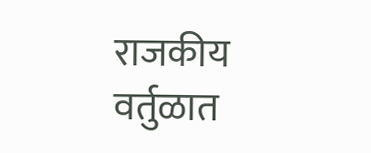राजकीय वर्तुळात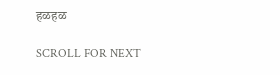हळहळ

SCROLL FOR NEXT